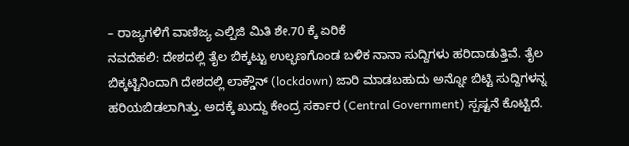– ರಾಜ್ಯಗಳಿಗೆ ವಾಣಿಜ್ಯ ಎಲ್ಪಿಜಿ ಮಿತಿ ಶೇ.70 ಕ್ಕೆ ಏರಿಕೆ
ನವದೆಹಲಿ: ದೇಶದಲ್ಲಿ ತೈಲ ಬಿಕ್ಕಟ್ಟು ಉಲ್ಭಣಗೊಂಡ ಬಳಿಕ ನಾನಾ ಸುದ್ದಿಗಳು ಹರಿದಾಡುತ್ತಿವೆ. ತೈಲ ಬಿಕ್ಕಟ್ಟಿನಿಂದಾಗಿ ದೇಶದಲ್ಲಿ ಲಾಕ್ಡೌನ್ (lockdown) ಜಾರಿ ಮಾಡಬಹುದು ಅನ್ನೋ ಬಿಟ್ಟಿ ಸುದ್ದಿಗಳನ್ನ ಹರಿಯಬಿಡಲಾಗಿತ್ತು. ಅದಕ್ಕೆ ಖುದ್ದು ಕೇಂದ್ರ ಸರ್ಕಾರ (Central Government) ಸ್ಪಷ್ಟನೆ ಕೊಟ್ಟಿದೆ.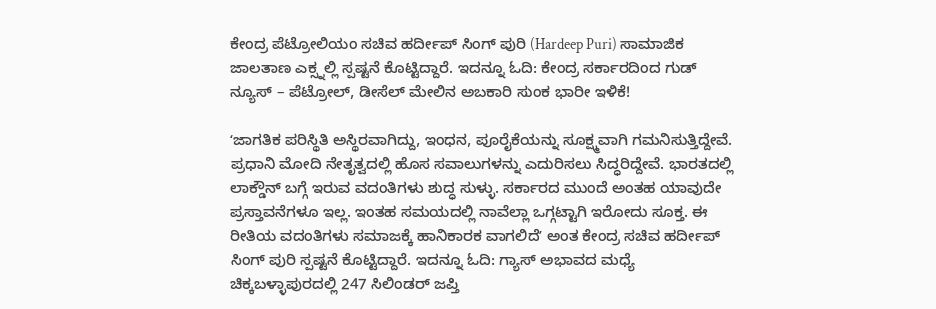ಕೇಂದ್ರ ಪೆಟ್ರೋಲಿಯಂ ಸಚಿವ ಹರ್ದೀಪ್ ಸಿಂಗ್ ಪುರಿ (Hardeep Puri) ಸಾಮಾಜಿಕ ಜಾಲತಾಣ ಎಕ್ಸ್ನಲ್ಲಿ ಸ್ಪಷ್ಟನೆ ಕೊಟ್ಟಿದ್ದಾರೆ. ಇದನ್ನೂ ಓದಿ: ಕೇಂದ್ರ ಸರ್ಕಾರದಿಂದ ಗುಡ್ ನ್ಯೂಸ್ – ಪೆಟ್ರೋಲ್, ಡೀಸೆಲ್ ಮೇಲಿನ ಅಬಕಾರಿ ಸುಂಕ ಭಾರೀ ಇಳಿಕೆ!

ʻಜಾಗತಿಕ ಪರಿಸ್ಥಿತಿ ಅಸ್ಥಿರವಾಗಿದ್ದು, ಇಂಧನ, ಪೂರೈಕೆಯನ್ನು ಸೂಕ್ಷ್ಮವಾಗಿ ಗಮನಿಸುತ್ತಿದ್ದೇವೆ. ಪ್ರಧಾನಿ ಮೋದಿ ನೇತೃತ್ವದಲ್ಲಿ ಹೊಸ ಸವಾಲುಗಳನ್ನು ಎದುರಿಸಲು ಸಿದ್ಧರಿದ್ದೇವೆ. ಭಾರತದಲ್ಲಿ ಲಾಕ್ಡೌನ್ ಬಗ್ಗೆ ಇರುವ ವದಂತಿಗಳು ಶುದ್ಧ ಸುಳ್ಳು. ಸರ್ಕಾರದ ಮುಂದೆ ಅಂತಹ ಯಾವುದೇ ಪ್ರಸ್ತಾವನೆಗಳೂ ಇಲ್ಲ. ಇಂತಹ ಸಮಯದಲ್ಲಿ ನಾವೆಲ್ಲಾ ಒಗ್ಗಟ್ಟಾಗಿ ಇರೋದು ಸೂಕ್ತ. ಈ ರೀತಿಯ ವದಂತಿಗಳು ಸಮಾಜಕ್ಕೆ ಹಾನಿಕಾರಕ ವಾಗಲಿದೆʼ ಅಂತ ಕೇಂದ್ರ ಸಚಿವ ಹರ್ದೀಪ್ ಸಿಂಗ್ ಪುರಿ ಸ್ಪಷ್ಟನೆ ಕೊಟ್ಟಿದ್ದಾರೆ. ಇದನ್ನೂ ಓದಿ: ಗ್ಯಾಸ್ ಅಭಾವದ ಮಧ್ಯೆ ಚಿಕ್ಕಬಳ್ಳಾಪುರದಲ್ಲಿ 247 ಸಿಲಿಂಡರ್ ಜಪ್ತಿ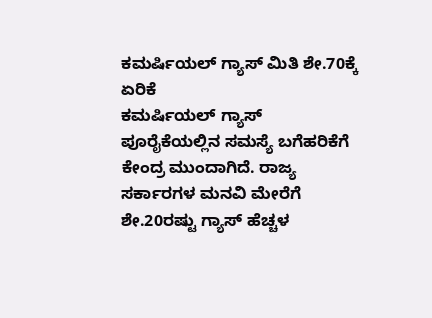ಕಮರ್ಷಿಯಲ್ ಗ್ಯಾಸ್ ಮಿತಿ ಶೇ.70ಕ್ಕೆ ಏರಿಕೆ
ಕಮರ್ಷಿಯಲ್ ಗ್ಯಾಸ್ ಪೂರೈಕೆಯಲ್ಲಿನ ಸಮಸ್ಯೆ ಬಗೆಹರಿಕೆಗೆ ಕೇಂದ್ರ ಮುಂದಾಗಿದೆ. ರಾಜ್ಯ ಸರ್ಕಾರಗಳ ಮನವಿ ಮೇರೆಗೆ ಶೇ.20ರಷ್ಟು ಗ್ಯಾಸ್ ಹೆಚ್ಚಳ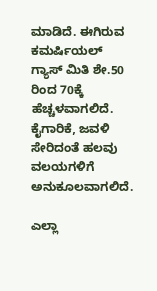ಮಾಡಿದೆ. ಈಗಿರುವ ಕಮರ್ಷಿಯಲ್ ಗ್ಯಾಸ್ ಮಿತಿ ಶೇ.50 ರಿಂದ 70ಕ್ಕೆ ಹೆಚ್ಚಳವಾಗಲಿದೆ. ಕೈಗಾರಿಕೆ, ಜವಳಿ ಸೇರಿದಂತೆ ಹಲವು ವಲಯಗಳಿಗೆ ಅನುಕೂಲವಾಗಲಿದೆ.

ಎಲ್ಲಾ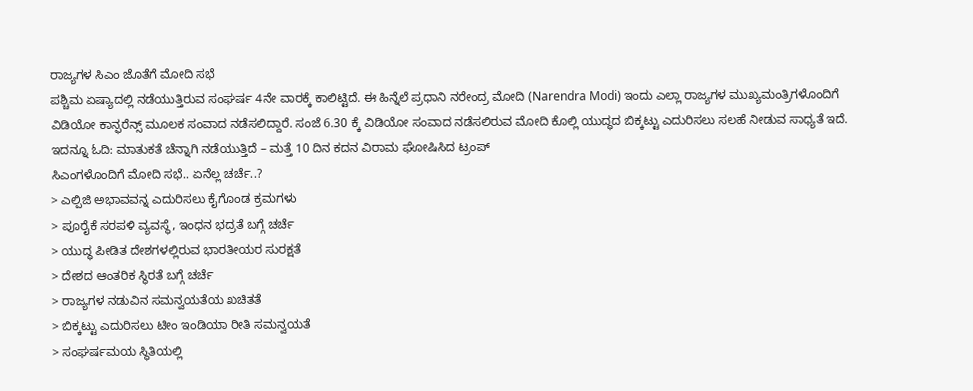ರಾಜ್ಯಗಳ ಸಿಎಂ ಜೊತೆಗೆ ಮೋದಿ ಸಭೆ
ಪಶ್ಚಿಮ ಏಷ್ಯಾದಲ್ಲಿ ನಡೆಯುತ್ತಿರುವ ಸಂಘರ್ಷ 4ನೇ ವಾರಕ್ಕೆ ಕಾಲಿಟ್ಟಿದೆ. ಈ ಹಿನ್ನೆಲೆ ಪ್ರಧಾನಿ ನರೇಂದ್ರ ಮೋದಿ (Narendra Modi) ಇಂದು ಎಲ್ಲಾ ರಾಜ್ಯಗಳ ಮುಖ್ಯಮಂತ್ರಿಗಳೊಂದಿಗೆ ವಿಡಿಯೋ ಕಾನ್ಫರೆನ್ಸ್ ಮೂಲಕ ಸಂವಾದ ನಡೆಸಲಿದ್ದಾರೆ. ಸಂಜೆ 6.30 ಕ್ಕೆ ವಿಡಿಯೋ ಸಂವಾದ ನಡೆಸಲಿರುವ ಮೋದಿ ಕೊಲ್ಲಿ ಯುದ್ಧದ ಬಿಕ್ಕಟ್ಟು ಎದುರಿಸಲು ಸಲಹೆ ನೀಡುವ ಸಾಧ್ಯತೆ ಇದೆ. ಇದನ್ನೂ ಓದಿ: ಮಾತುಕತೆ ಚೆನ್ನಾಗಿ ನಡೆಯುತ್ತಿದೆ – ಮತ್ತೆ 10 ದಿನ ಕದನ ವಿರಾಮ ಘೋಷಿಸಿದ ಟ್ರಂಪ್
ಸಿಎಂಗಳೊಂದಿಗೆ ಮೋದಿ ಸಭೆ.. ಏನೆಲ್ಲ ಚರ್ಚೆ..?
> ಎಲ್ಪಿಜಿ ಅಭಾವವನ್ನ ಎದುರಿಸಲು ಕೈಗೊಂಡ ಕ್ರಮಗಳು
> ಪೂರೈಕೆ ಸರಪಳಿ ವ್ಯವಸ್ಥೆ, ಇಂಧನ ಭದ್ರತೆ ಬಗ್ಗೆ ಚರ್ಚೆ
> ಯುದ್ಧ ಪೀಡಿತ ದೇಶಗಳಲ್ಲಿರುವ ಭಾರತೀಯರ ಸುರಕ್ಷತೆ
> ದೇಶದ ಆಂತರಿಕ ಸ್ಥಿರತೆ ಬಗ್ಗೆ ಚರ್ಚೆ
> ರಾಜ್ಯಗಳ ನಡುವಿನ ಸಮನ್ವಯತೆಯ ಖಚಿತತೆ
> ಬಿಕ್ಕಟ್ಟು ಎದುರಿಸಲು ಟೀಂ ಇಂಡಿಯಾ ರೀತಿ ಸಮನ್ವಯತೆ
> ಸಂಘರ್ಷಮಯ ಸ್ಥಿತಿಯಲ್ಲಿ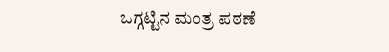ಒಗ್ಗಟ್ಟಿನ ಮಂತ್ರ ಪಠಣೆ